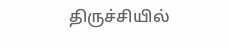திருச்சியில்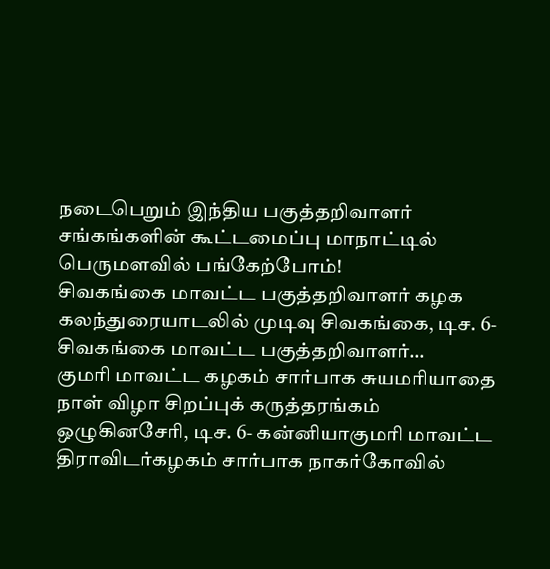நடைபெறும் இந்திய பகுத்தறிவாளர் சங்கங்களின் கூட்டமைப்பு மாநாட்டில் பெருமளவில் பங்கேற்போம்!
சிவகங்கை மாவட்ட பகுத்தறிவாளர் கழக கலந்துரையாடலில் முடிவு சிவகங்கை, டிச. 6- சிவகங்கை மாவட்ட பகுத்தறிவாளர்…
குமரி மாவட்ட கழகம் சார்பாக சுயமரியாதை நாள் விழா சிறப்புக் கருத்தரங்கம்
ஒழுகினசேரி, டிச. 6- கன்னியாகுமரி மாவட்ட திராவிடர்கழகம் சார்பாக நாகர்கோவில்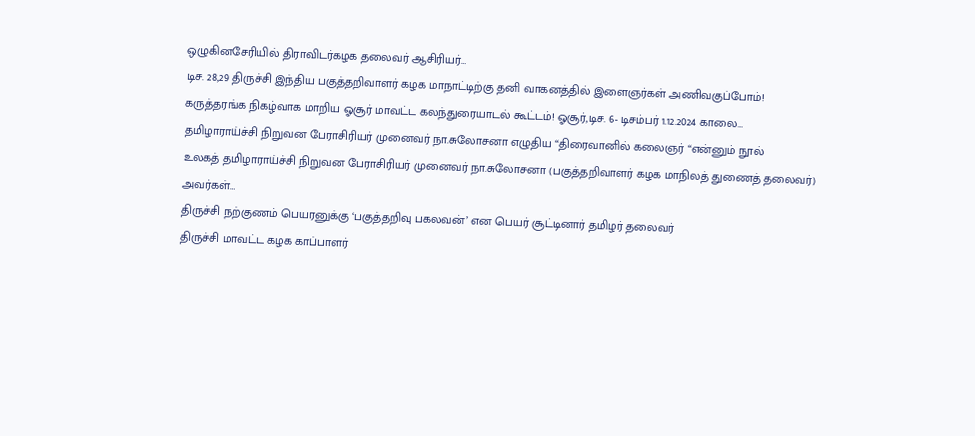ஒழுகினசேரியில் திராவிடர்கழக தலைவர் ஆசிரியர்…
டிச. 28,29 திருச்சி இந்திய பகுத்தறிவாளர் கழக மாநாட்டிற்கு தனி வாகனத்தில் இளைஞர்கள் அணிவகுப்போம்!
கருத்தரங்க நிகழ்வாக மாறிய ஓசூர் மாவட்ட கலந்துரையாடல் கூட்டம்! ஓசூர்,டிச. 6- டிசம்பர் 1.12.2024 காலை…
தமிழாராய்ச்சி நிறுவன பேராசிரியர் முனைவர் நா.சுலோசனா எழுதிய “திரைவானில் கலைஞர் “என்னும் நூல்
உலகத் தமிழாராய்ச்சி நிறுவன பேராசிரியர் முனைவர் நா.சுலோசனா (பகுத்தறிவாளர் கழக மாநிலத் துணைத் தலைவர்) அவர்கள்…
திருச்சி நற்குணம் பெயரனுக்கு ‘பகுத்தறிவு பகலவன்’ என பெயர் சூட்டினார் தமிழர் தலைவர்
திருச்சி மாவட்ட கழக காப்பாளர்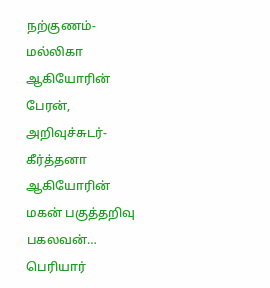நற்குணம்-மல்லிகா ஆகியோரின் பேரன், அறிவுச்சுடர்-கீர்த்தனா ஆகியோரின் மகன் பகுத்தறிவு பகலவன்…
பெரியார்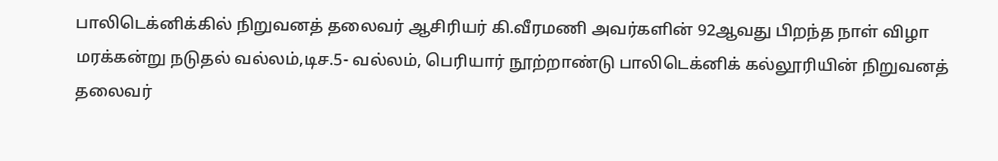பாலிடெக்னிக்கில் நிறுவனத் தலைவர் ஆசிரியர் கி.வீரமணி அவர்களின் 92ஆவது பிறந்த நாள் விழா
மரக்கன்று நடுதல் வல்லம்,டிச.5- வல்லம், பெரியார் நூற்றாண்டு பாலிடெக்னிக் கல்லூரியின் நிறுவனத் தலைவர்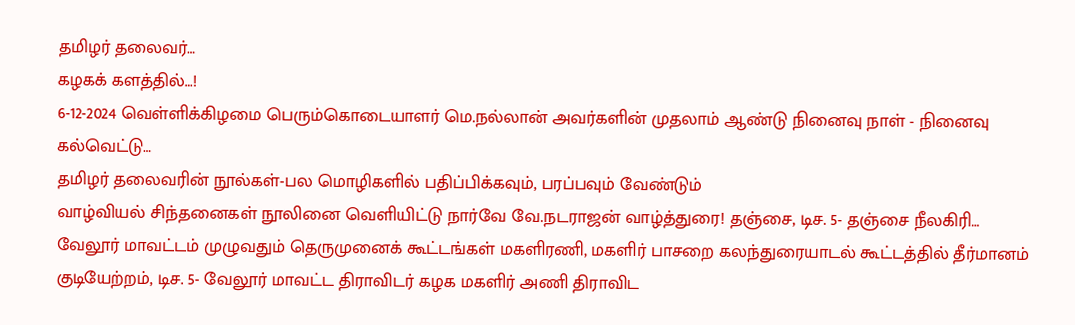தமிழர் தலைவர்…
கழகக் களத்தில்…!
6-12-2024 வெள்ளிக்கிழமை பெரும்கொடையாளர் மெ.நல்லான் அவர்களின் முதலாம் ஆண்டு நினைவு நாள் - நினைவு கல்வெட்டு…
தமிழர் தலைவரின் நூல்கள்-பல மொழிகளில் பதிப்பிக்கவும், பரப்பவும் வேண்டும்
வாழ்வியல் சிந்தனைகள் நூலினை வெளியிட்டு நார்வே வே.நடராஜன் வாழ்த்துரை! தஞ்சை, டிச. 5- தஞ்சை நீலகிரி…
வேலூர் மாவட்டம் முழுவதும் தெருமுனைக் கூட்டங்கள் மகளிரணி, மகளிர் பாசறை கலந்துரையாடல் கூட்டத்தில் தீர்மானம்
குடியேற்றம், டிச. 5- வேலூர் மாவட்ட திராவிடர் கழக மகளிர் அணி திராவிட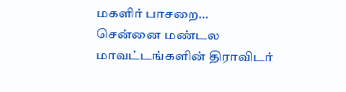மகளிர் பாசறை…
சென்னை மண்டல மாவட்டங்களின் திராவிடர்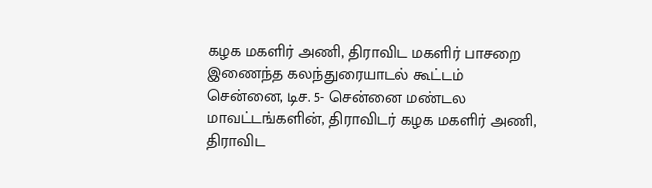கழக மகளிர் அணி, திராவிட மகளிர் பாசறை இணைந்த கலந்துரையாடல் கூட்டம்
சென்னை, டிச. 5- சென்னை மண்டல மாவட்டங்களின், திராவிடர் கழக மகளிர் அணி, திராவிட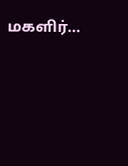மகளிர்…